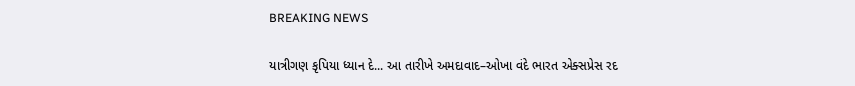BREAKING NEWS

યાત્રીગણ કૃપિયા ધ્યાન દે... આ તારીખે અમદાવાદ–ઓખા વંદે ભારત એક્સપ્રેસ રદ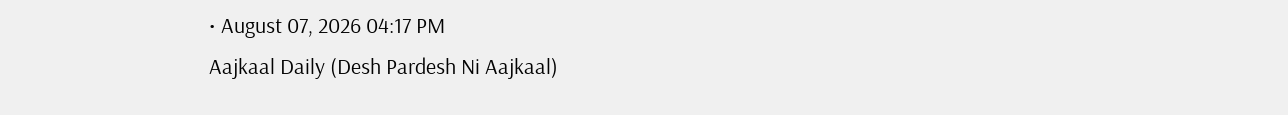• August 07, 2026 04:17 PM
Aajkaal Daily (Desh Pardesh Ni Aajkaal)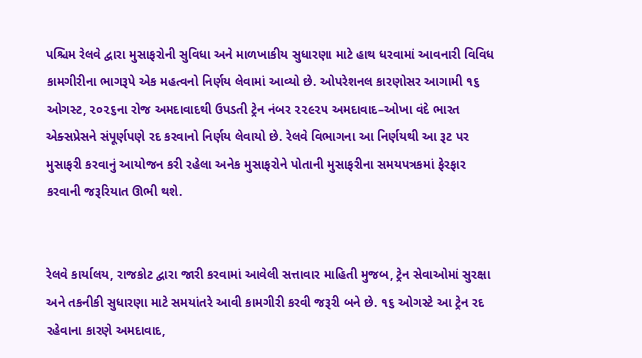પશ્ચિમ રેલવે દ્વારા મુસાફરોની સુવિધા અને માળખાકીય સુધારણા માટે હાથ ધરવામાં આવનારી વિવિધ કામગીરીના ભાગરૂપે એક મહત્વનો નિર્ણય લેવામાં આવ્યો છે. ઓપરેશનલ કારણોસર આગામી ૧૬ ઓગસ્ટ, ૨૦૨૬ના રોજ અમદાવાદથી ઉપડતી ટ્રેન નંબર ૨૨૯૨૫ અમદાવાદ–ઓખા વંદે ભારત એક્સપ્રેસને સંપૂર્ણપણે રદ કરવાનો નિર્ણય લેવાયો છે. રેલવે વિભાગના આ નિર્ણયથી આ રૂટ પર મુસાફરી કરવાનું આયોજન કરી રહેલા અનેક મુસાફરોને પોતાની મુસાફરીના સમયપત્રકમાં ફેરફાર કરવાની જરૂરિયાત ઊભી થશે.


રેલવે કાર્યાલય, રાજકોટ દ્વારા જારી કરવામાં આવેલી સત્તાવાર માહિતી મુજબ, ટ્રેન સેવાઓમાં સુરક્ષા અને તકનીકી સુધારણા માટે સમયાંતરે આવી કામગીરી કરવી જરૂરી બને છે. ૧૬ ઓગસ્ટે આ ટ્રેન રદ રહેવાના કારણે અમદાવાદ,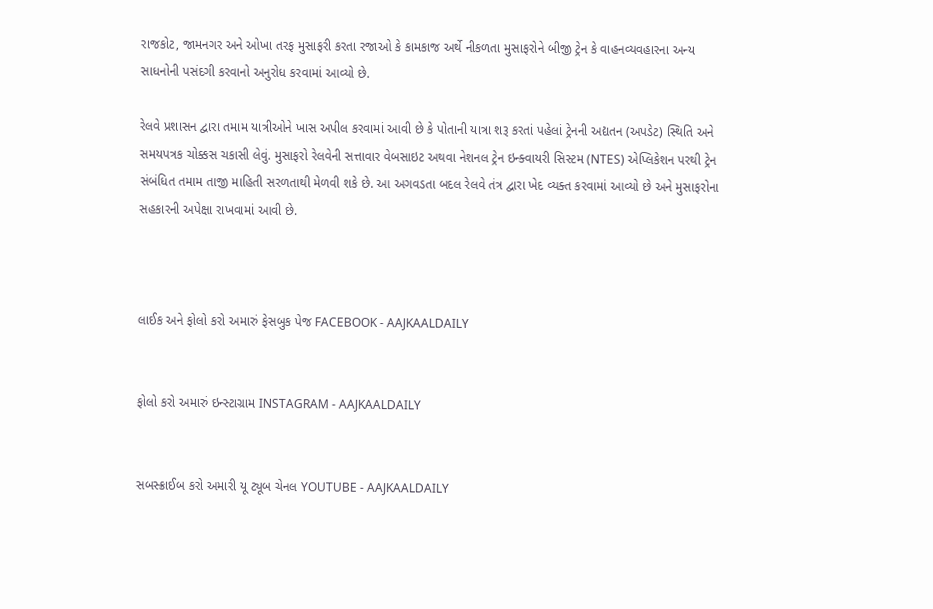રાજકોટ, જામનગર અને ઓખા તરફ મુસાફરી કરતા રજાઓ કે કામકાજ અર્થે નીકળતા મુસાફરોને બીજી ટ્રેન કે વાહનવ્યવહારના અન્ય સાધનોની પસંદગી કરવાનો અનુરોધ કરવામાં આવ્યો છે.

રેલવે પ્રશાસન દ્વારા તમામ યાત્રીઓને ખાસ અપીલ કરવામાં આવી છે કે પોતાની યાત્રા શરૂ કરતાં પહેલાં ટ્રેનની અદ્યતન (અપડેટ) સ્થિતિ અને સમયપત્રક ચોક્કસ ચકાસી લેવું. મુસાફરો રેલવેની સત્તાવાર વેબસાઇટ અથવા નેશનલ ટ્રેન ઇન્ક્વાયરી સિસ્ટમ (NTES) એપ્લિકેશન પરથી ટ્રેન સંબંધિત તમામ તાજી માહિતી સરળતાથી મેળવી શકે છે. આ અગવડતા બદલ રેલવે તંત્ર દ્વારા ખેદ વ્યક્ત કરવામાં આવ્યો છે અને મુસાફરોના સહકારની અપેક્ષા રાખવામાં આવી છે.



લાઈક અને ફોલો કરો અમારું ફેસબુક પેજ FACEBOOK - AAJKAALDAILY


ફોલો કરો અમારું ઇન્સ્ટાગ્રામ INSTAGRAM - AAJKAALDAILY


સબસ્ક્રાઈબ કરો અમારી યૂ ટ્યૂબ ચેનલ YOUTUBE - AAJKAALDAILY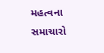મહત્વના સમાચારો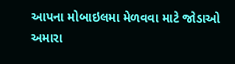આપના મોબાઇલમા મેળવવા માટે જોડાઓ અમારા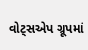વોટ્સએપ ગ્રૂપમાં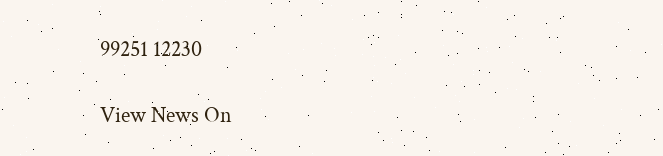99251 12230

View News On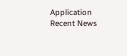Application
Recent News